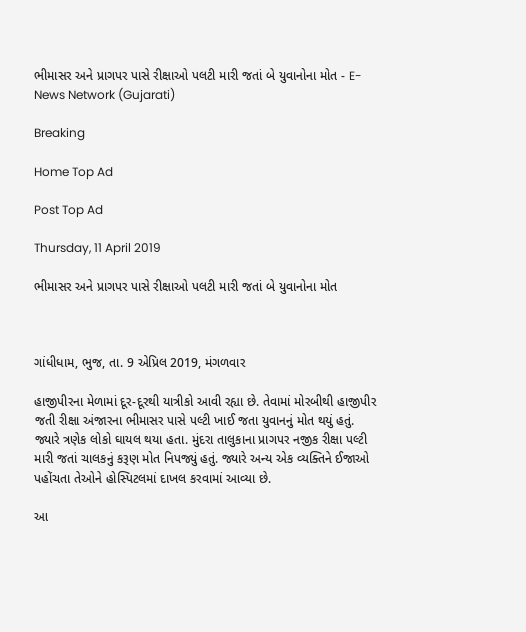ભીમાસર અને પ્રાગપર પાસે રીક્ષાઓ પલટી મારી જતાં બે યુવાનોના મોત - E-News Network (Gujarati)

Breaking

Home Top Ad

Post Top Ad

Thursday, 11 April 2019

ભીમાસર અને પ્રાગપર પાસે રીક્ષાઓ પલટી મારી જતાં બે યુવાનોના મોત



ગાંધીધામ, ભુજ, તા. 9 એપ્રિલ 2019, મંગળવાર

હાજીપીરના મેળામાં દૂર-દૂરથી યાત્રીકો આવી રહ્યા છે. તેવામાં મોરબીથી હાજીપીર જતી રીક્ષા અંજારના ભીમાસર પાસે પલ્ટી ખાઈ જતા યુવાનનું મોત થયું હતું. જ્યારે ત્રણેક લોકો ઘાયલ થયા હતા. મુંદરા તાલુકાના પ્રાગપર નજીક રીક્ષા પલ્ટી મારી જતાં ચાલકનું કરૂણ મોત નિપજ્યું હતું. જ્યારે અન્ય એક વ્યક્તિને ઈજાઓ પહોંચતા તેઓને હોસ્પિટલમાં દાખલ કરવામાં આવ્યા છે.

આ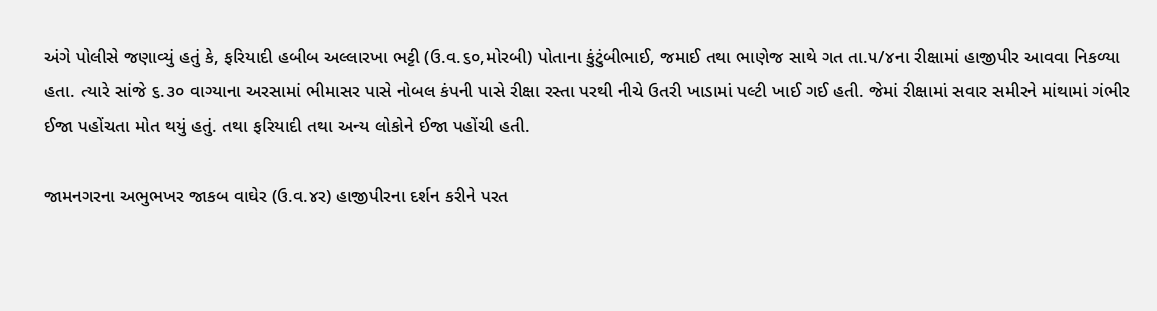અંગે પોલીસે જણાવ્યું હતું કે, ફરિયાદી હબીબ અલ્લારખા ભટ્ટી (ઉ.વ.૬૦,મોરબી) પોતાના કુંટુંબીભાઈ, જમાઈ તથા ભાણેજ સાથે ગત તા.૫/૪ના રીક્ષામાં હાજીપીર આવવા નિકળ્યા હતા. ત્યારે સાંજે ૬.૩૦ વાગ્યાના અરસામાં ભીમાસર પાસે નોબલ કંપની પાસે રીક્ષા રસ્તા પરથી નીચે ઉતરી ખાડામાં પલ્ટી ખાઈ ગઈ હતી. જેમાં રીક્ષામાં સવાર સમીરને માંથામાં ગંભીર ઈજા પહોંચતા મોત થયું હતું. તથા ફરિયાદી તથા અન્ય લોકોને ઈજા પહોંચી હતી.

જામનગરના અભુભખર જાકબ વાઘેર (ઉ.વ.૪ર) હાજીપીરના દર્શન કરીને પરત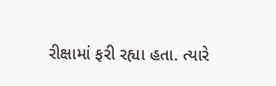રીક્ષામાં ફરી રહ્યા હતા. ત્યારે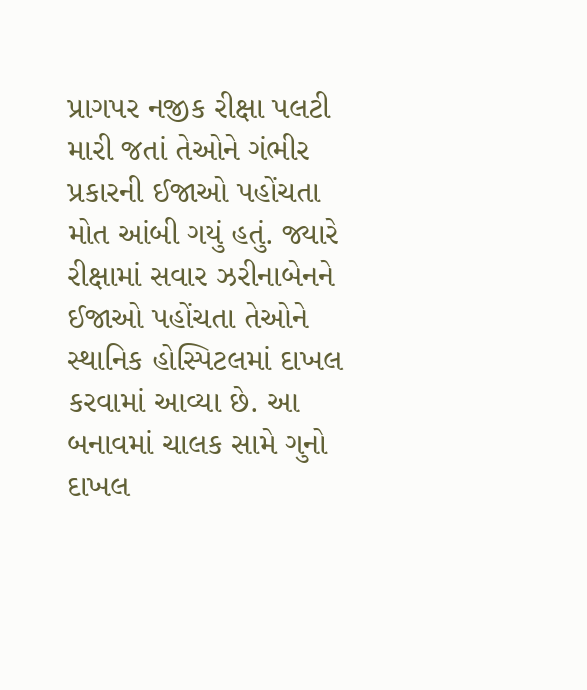પ્રાગપર નજીક રીક્ષા પલટી મારી જતાં તેઓને ગંભીર પ્રકારની ઈજાઓ પહોંચતા મોત આંબી ગયું હતું. જ્યારે રીક્ષામાં સવાર ઝરીનાબેનને ઈજાઓ પહોંચતા તેઓને સ્થાનિક હોસ્પિટલમાં દાખલ કરવામાં આવ્યા છે. આ બનાવમાં ચાલક સામે ગુનો દાખલ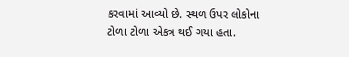કરવામાં આવ્યો છે. સ્થળ ઉપર લોકોના ટોળા ટોળા એકત્ર થઈ ગયા હતા.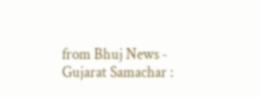from Bhuj News - Gujarat Samachar :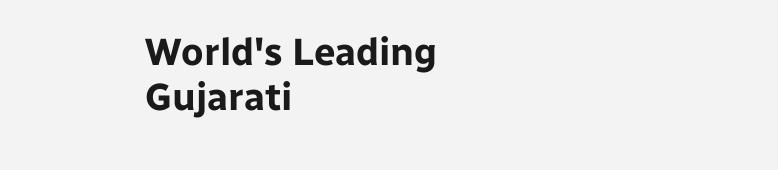World's Leading Gujarati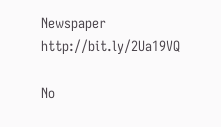Newspaper http://bit.ly/2Ua19VQ

No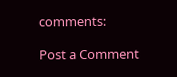comments:

Post a Comment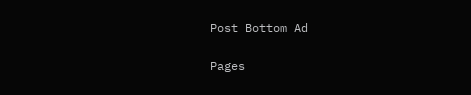Post Bottom Ad

Pages